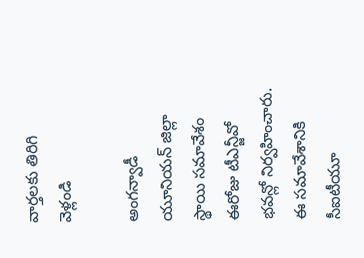వార్తలకు తిరిగి వెళ్లండి

అంగన్వాడీ యూనియన్ జిల్లా స్థాయి సమావేశం ఈరోజు టీఎన్జీవో భవన్లో నిర్వహించారు.
ఈ సమావేశానికి సీఐటీయూ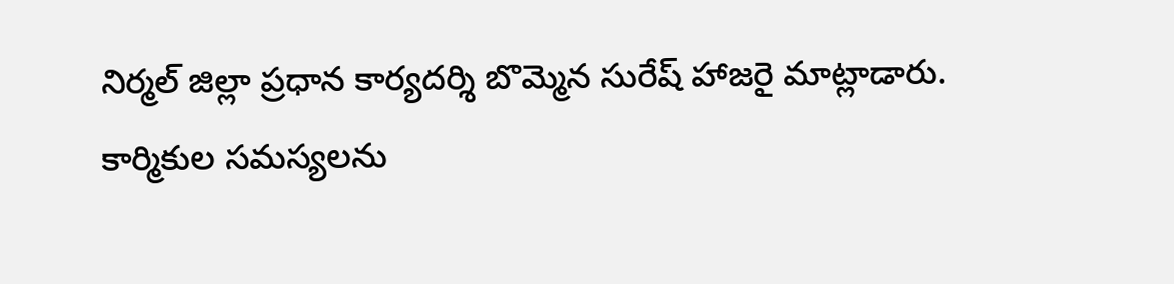నిర్మల్ జిల్లా ప్రధాన కార్యదర్శి బొమ్మెన సురేష్ హాజరై మాట్లాడారు.
కార్మికుల సమస్యలను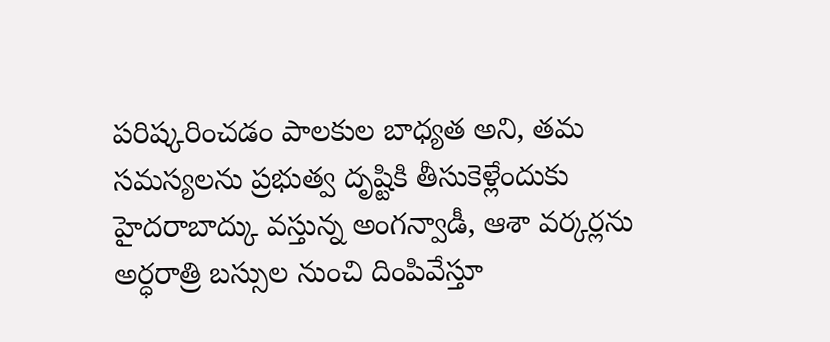పరిష్కరించడం పాలకుల బాధ్యత అని, తమ సమస్యలను ప్రభుత్వ దృష్టికి తీసుకెళ్లేందుకు హైదరాబాద్కు వస్తున్న అంగన్వాడీ, ఆశా వర్కర్లను అర్ధరాత్రి బస్సుల నుంచి దింపివేస్తూ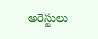అరెస్టులు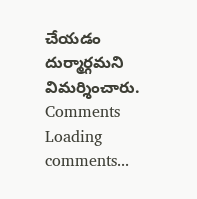చేయడం దుర్మార్గమని విమర్శించారు.
Comments
Loading comments...